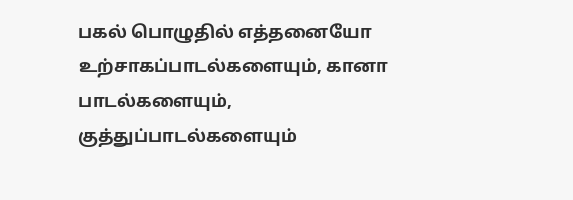பகல் பொழுதில் எத்தனையோ உற்சாகப்பாடல்களையும், கானா பாடல்களையும், குத்துப்பாடல்களையும்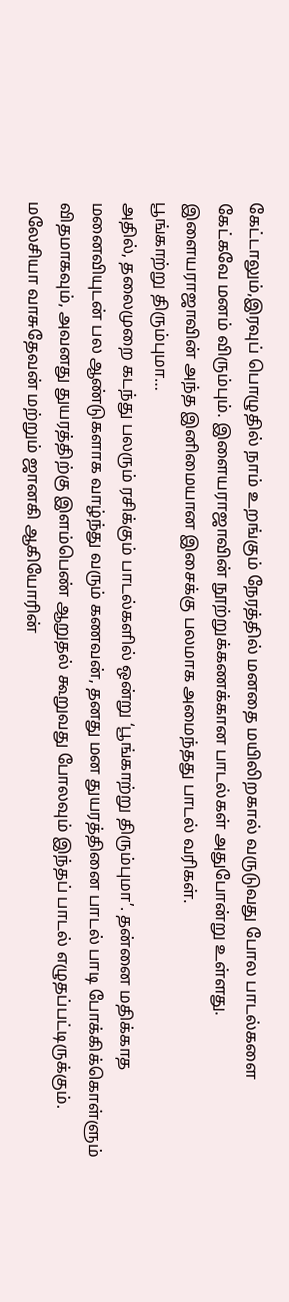கேட்டாலும்,இரவுப் பொழுதில் நாம் உறங்கும் நேரத்தில் மனதை மயிலிறகால் வருடுவது போல பாடல்களை கேட்கவே மனம் விரும்பும். இளையராஜாவின் நூற்றுக்கணக்கான பாடல்கள் அதுபோன்று உள்ளது. இளையராஜாவின் அந்த இனிமையான இசைக்கு பலமாக அமைந்தது பாடல் வரிகள்.
பூங்காற்று திரும்புமா…
அதில், தலைமுறை கடந்து பலரும் ரசிக்கும் பாடல்களில் ஒன்று ‘பூங்காற்று திரும்புமா’. தன்னை மதிக்காத மனைவியுடன் பல ஆண்டுகளாக வாழ்ந்து வரும் கணவன், தனது மன துயரத்தினை பாடல் பாடி போக்கிக்கொள்ளும் விதமாகவும், அவனது துயரத்திற்கு இளம்பெண் ஆறுதல் கூறுவது போலவும் இந்தப் பாடல் எழுதப்பட்டிருக்கும்.
மலேசியா வாசுதேவன் மற்றும் ஜானகி ஆகியோரின்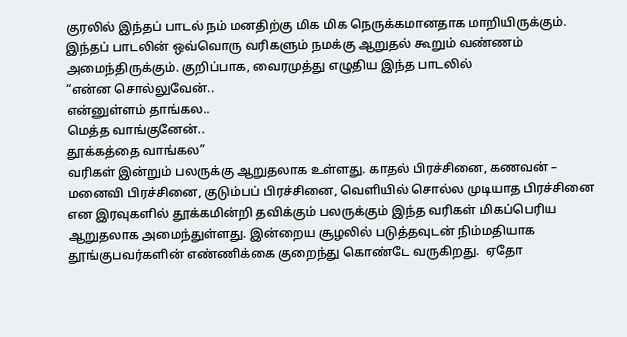குரலில் இந்தப் பாடல் நம் மனதிற்கு மிக மிக நெருக்கமானதாக மாறியிருக்கும். இந்தப் பாடலின் ஒவ்வொரு வரிகளும் நமக்கு ஆறுதல் கூறும் வண்ணம் அமைந்திருக்கும். குறிப்பாக, வைரமுத்து எழுதிய இந்த பாடலில்
“என்ன சொல்லுவேன்..
என்னுள்ளம் தாங்கல..
மெத்த வாங்குனேன்..
தூக்கத்தை வாங்கல”
வரிகள் இன்றும் பலருக்கு ஆறுதலாக உள்ளது. காதல் பிரச்சினை, கணவன் – மனைவி பிரச்சினை, குடும்பப் பிரச்சினை, வெளியில் சொல்ல முடியாத பிரச்சினை என இரவுகளில் தூக்கமின்றி தவிக்கும் பலருக்கும் இந்த வரிகள் மிகப்பெரிய ஆறுதலாக அமைந்துள்ளது. இன்றைய சூழலில் படுத்தவுடன் நிம்மதியாக தூங்குபவர்களின் எண்ணிக்கை குறைந்து கொண்டே வருகிறது.  ஏதோ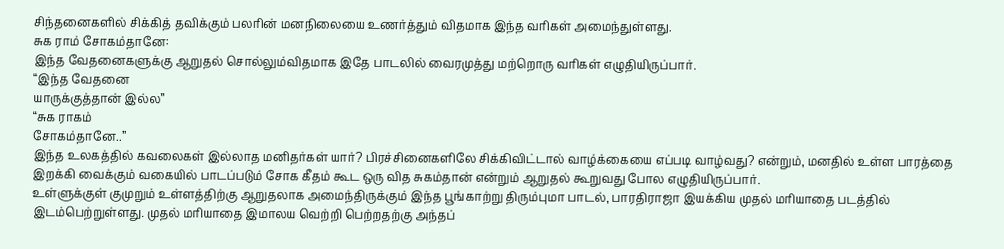சிந்தனைகளில் சிக்கித் தவிக்கும் பலரின் மனநிலையை உணர்த்தும் விதமாக இந்த வரிகள் அமைந்துள்ளது.
சுக ராம் சோகம்தானே:
இந்த வேதனைகளுக்கு ஆறுதல் சொல்லும்விதமாக இதே பாடலில் வைரமுத்து மற்றொரு வரிகள் எழுதியிருப்பார்.
“இந்த வேதனை
யாருக்குத்தான் இல்ல”
“சுக ராகம்
சோகம்தானே..”
இந்த உலகத்தில் கவலைகள் இல்லாத மனிதர்கள் யார்? பிரச்சினைகளிலே சிக்கிவிட்டால் வாழ்க்கையை எப்படி வாழ்வது? என்றும், மனதில் உள்ள பாரத்தை இறக்கி வைக்கும் வகையில் பாடப்படும் சோக கீதம் கூட ஒரு வித சுகம்தான் என்றும் ஆறுதல் கூறுவது போல எழுதியிருப்பார்.
உள்ளுக்குள் குமுறும் உள்ளத்திற்கு ஆறுதலாக அமைந்திருக்கும் இந்த பூங்காற்று திரும்புமா பாடல், பாரதிராஜா இயக்கிய முதல் மரியாதை படத்தில் இடம்பெற்றுள்ளது. முதல் மரியாதை இமாலய வெற்றி பெற்றதற்கு அந்தப்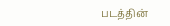படத்தின்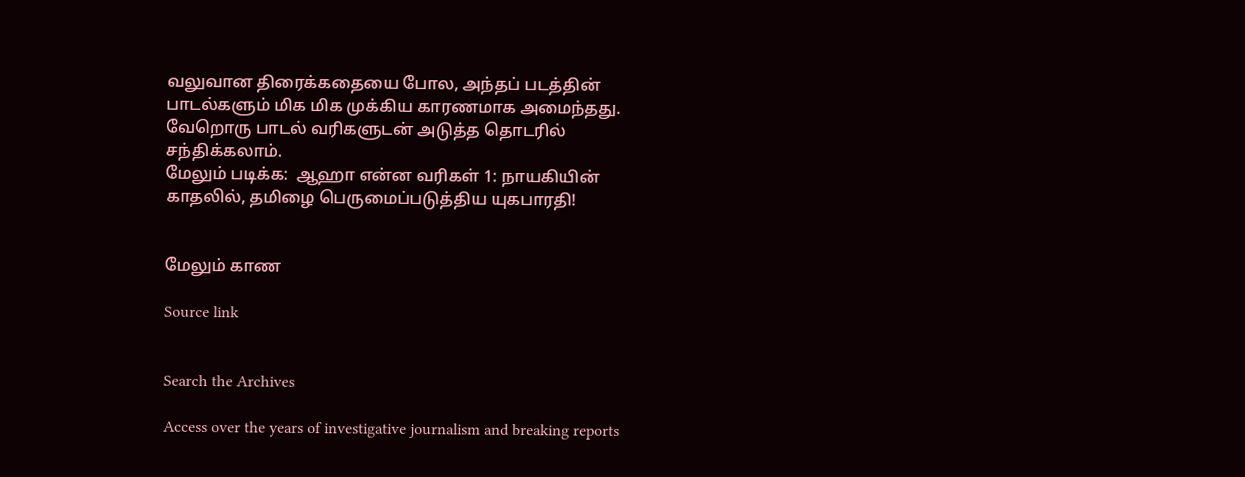வலுவான திரைக்கதையை போல, அந்தப் படத்தின் பாடல்களும் மிக மிக முக்கிய காரணமாக அமைந்தது. வேறொரு பாடல் வரிகளுடன் அடுத்த தொடரில் சந்திக்கலாம்.
மேலும் படிக்க:  ஆஹா என்ன வரிகள் 1: நாயகியின் காதலில், தமிழை பெருமைப்படுத்திய யுகபாரதி!


மேலும் காண

Source link


Search the Archives

Access over the years of investigative journalism and breaking reports